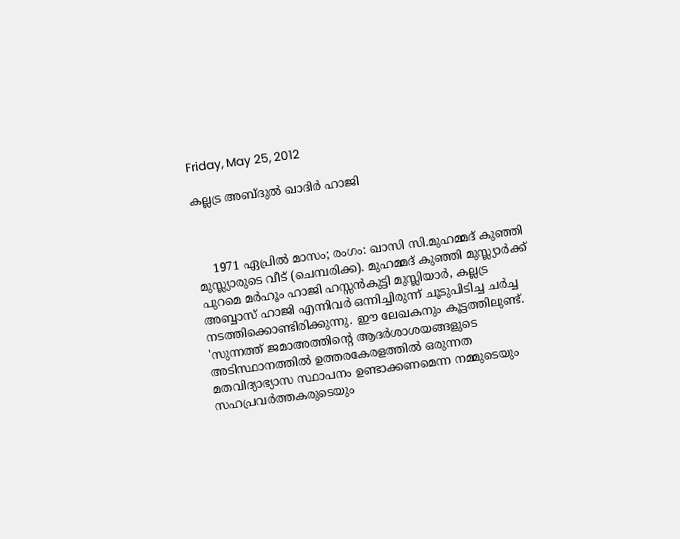Friday, May 25, 2012

കല്ലട്ര അബ്ദുല്‍ ഖാദിര്‍ ഹാജി



    1971 ഏപ്രില്‍ മാസം; രംഗം: ഖാസി സി.മുഹമ്മദ് കുഞ്ഞി മുസ്ല്യാരുടെ വീട് (ചെമ്പരിക്ക). മുഹമ്മദ് കുഞ്ഞി മുസ്ല്യാര്‍ക്ക് പുറമെ മര്‍ഹൂം ഹാജി ഹസ്സന്‍കുട്ടി മുസ്ലിയാര്‍, കല്ലട്ര അബ്ബാസ് ഹാജി എന്നിവര്‍ ഒന്നിച്ചിരുന്ന് ചൂടുപിടിച്ച ചര്‍ച്ച നടത്തിക്കൊണ്ടിരിക്കുന്നു. ഈ ലേഖകനും കൂട്ടത്തിലുണ്ട്. 'സുന്നത്ത് ജമാഅത്തിന്റെ ആദര്‍ശാശയങ്ങളുടെ അടിസ്ഥാനത്തില്‍ ഉത്തരകേരളത്തില്‍ ഒരുന്നത മതവിദ്യാഭ്യാസ സ്ഥാപനം ഉണ്ടാക്കണമെന്ന നമ്മുടെയും സഹപ്രവര്‍ത്തകരുടെയും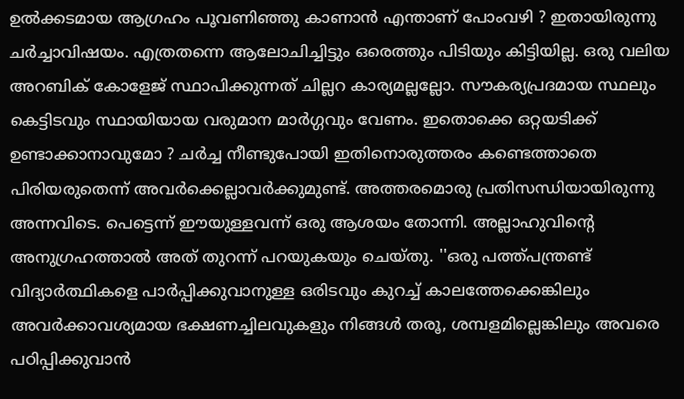ഉല്‍ക്കടമായ ആഗ്രഹം പൂവണിഞ്ഞു കാണാന്‍ എന്താണ് പോംവഴി ? ഇതായിരുന്നു ചര്‍ച്ചാവിഷയം. എത്രതന്നെ ആലോചിച്ചിട്ടും ഒരെത്തും പിടിയും കിട്ടിയില്ല. ഒരു വലിയ അറബിക് കോളേജ് സ്ഥാപിക്കുന്നത് ചില്ലറ കാര്യമല്ലല്ലോ. സൗകര്യപ്രദമായ സ്ഥലും കെട്ടിടവും സ്ഥായിയായ വരുമാന മാര്‍ഗ്ഗവും വേണം. ഇതൊക്കെ ഒറ്റയടിക്ക് ഉണ്ടാക്കാനാവുമോ ? ചര്‍ച്ച നീണ്ടുപോയി ഇതിനൊരുത്തരം കണ്ടെത്താതെ പിരിയരുതെന്ന് അവര്‍ക്കെല്ലാവര്‍ക്കുമുണ്ട്. അത്തരമൊരു പ്രതിസന്ധിയായിരുന്നു അന്നവിടെ. പെട്ടെന്ന് ഈയുള്ളവന്ന് ഒരു ആശയം തോന്നി. അല്ലാഹുവിന്റെ അനുഗ്രഹത്താല്‍ അത് തുറന്ന് പറയുകയും ചെയ്തു. ''ഒരു പത്ത്പന്ത്രണ്ട് വിദ്യാര്‍ത്ഥികളെ പാര്‍പ്പിക്കുവാനുള്ള ഒരിടവും കുറച്ച് കാലത്തേക്കെങ്കിലും അവര്‍ക്കാവശ്യമായ ഭക്ഷണച്ചിലവുകളും നിങ്ങള്‍ തരൂ, ശമ്പളമില്ലെങ്കിലും അവരെ പഠിപ്പിക്കുവാന്‍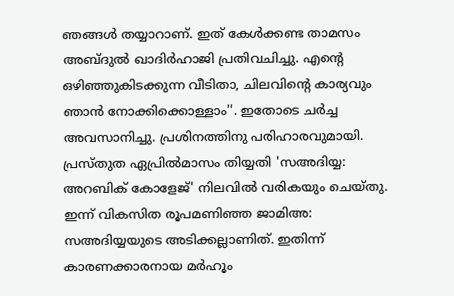ഞങ്ങള്‍ തയ്യാറാണ്. ഇത് കേള്‍ക്കണ്ട താമസം അബ്ദുല്‍ ഖാദിര്‍ഹാജി പ്രതിവചിച്ചു. എന്റെ ഒഴിഞ്ഞുകിടക്കുന്ന വീടിതാ, ചിലവിന്റെ കാര്യവും ഞാന്‍ നോക്കിക്കൊള്ളാം''. ഇതോടെ ചര്‍ച്ച അവസാനിച്ചു. പ്രശിനത്തിനു പരിഹാരവുമായി. പ്രസ്തുത ഏപ്രില്‍മാസം തിയ്യതി 'സഅദിയ്യ: അറബിക് കോളേജ്' നിലവില്‍ വരികയും ചെയ്തു. ഇന്ന് വികസിത രൂപമണിഞ്ഞ ജാമിഅ: സഅദിയ്യയുടെ അടിക്കല്ലാണിത്. ഇതിന്ന് കാരണക്കാരനായ മര്‍ഹൂം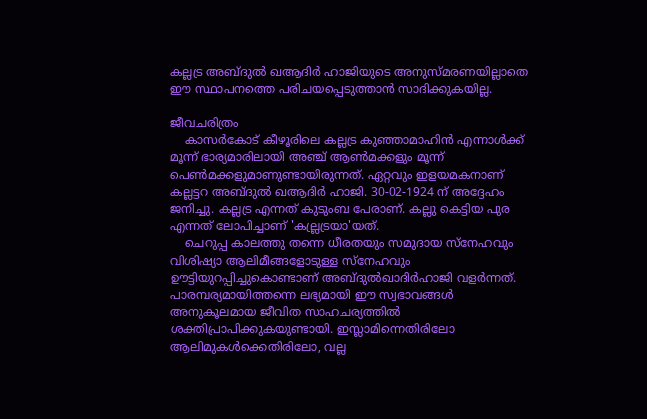കല്ലട്ര അബ്ദുല്‍ ഖആദിര്‍ ഹാജിയുടെ അനുസ്മരണയില്ലാതെ ഈ സ്ഥാപനത്തെ പരിചയപ്പെടുത്താന്‍ സാദിക്കുകയില്ല.

ജീവചരിത്രം
    കാസര്‍കോട് കീഴൂരിലെ കല്ലട്ര കുഞ്ഞാമാഹിന്‍ എന്നാള്‍ക്ക് മൂന്ന് ഭാര്യമാരിലായി അഞ്ച് ആണ്‍മക്കളും മൂന്ന് പെണ്‍മക്കളുമാണുണ്ടായിരുന്നത്. ഏറ്റവും ഇളയമകനാണ് കല്ലട്ടറ അബ്ദുല്‍ ഖആദിര്‍ ഹാജി. 30-02-1924 ന് അദ്ദേഹം ജനിച്ചു. കല്ലട്ര എന്നത് കുടുംബ പേരാണ്. കല്ലു കെട്ടിയ പുര എന്നത് ലോപിച്ചാണ് 'കല്ല്രട്രയാ'യത്.
    ചെറുപ്പ കാലത്തു തന്നെ ധീരതയും സമുദായ സ്‌നേഹവും വിശിഷ്യാ ആലിമീങ്ങളോടുള്ള സ്‌നേഹവും ഊട്ടിയുറപ്പിച്ചുകൊണ്ടാണ് അബ്ദുല്‍ഖാദിര്‍ഹാജി വളര്‍ന്നത്. പാരമ്പര്യമായിത്തന്നെ ലഭ്യമായി ഈ സ്വഭാവങ്ങള്‍ അനുകൂലമായ ജീവിത സാഹചര്യത്തില്‍ ശക്തിപ്രാപിക്കുകയുണ്ടായി. ഇസ്ലാമിന്നെതിരിലോ ആലിമുകള്‍ക്കെതിരിലോ, വല്ല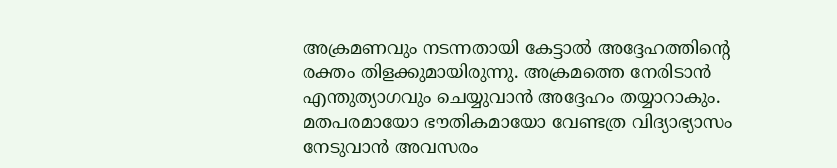അക്രമണവും നടന്നതായി കേട്ടാല്‍ അദ്ദേഹത്തിന്റെ രക്തം തിളക്കുമായിരുന്നു. അക്രമത്തെ നേരിടാന്‍ എന്തുത്യാഗവും ചെയ്യുവാന്‍ അദ്ദേഹം തയ്യാറാകും. മതപരമായോ ഭൗതികമായോ വേണ്ടത്ര വിദ്യാഭ്യാസം നേടുവാന്‍ അവസരം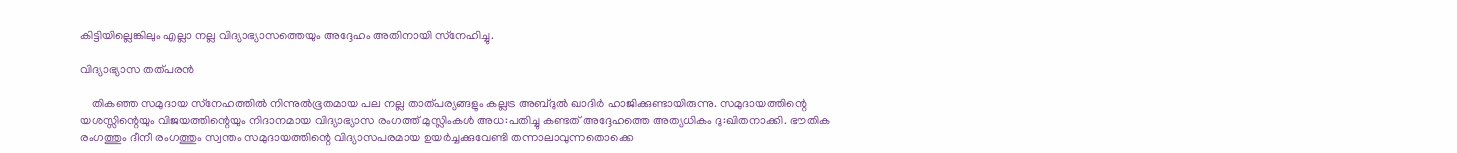കിട്ടിയില്ലെങ്കിലും എല്ലാ നല്ല വിദ്യാഭ്യാസത്തെയും അദ്ദേഹം അതിനായി സ്‌നേഹിച്ചു.

വിദ്യാഭ്യാസ തത്പരന്‍

    തികഞ്ഞ സമുദായ സ്‌നേഹത്തില്‍ നിന്നുല്‍ഭൂതമായ പല നല്ല താത്പര്യങ്ങളും കല്ലട്ര അബ്ദുല്‍ ഖാദിര്‍ ഹാജിക്കുണ്ടായിരുന്നു. സമുദായത്തിന്റെ യശസ്സിന്റെയും വിജയത്തിന്റെയും നിദാനമായ വിദ്യാഭ്യാസ രംഗത്ത് മുസ്ലിംകള്‍ അധ:പതിച്ചു കണ്ടത് അദ്ദേഹത്തെ അത്യധികം ദു:ഖിതനാക്കി. ഭൗതിക രംഗത്തും ദീനീ രംഗത്തും സ്വന്തം സമുദായത്തിന്റെ വിദ്യാസപരമായ ഉയര്‍ച്ചക്കുവേണ്ടി തന്നാലാവുന്നതൊക്കെ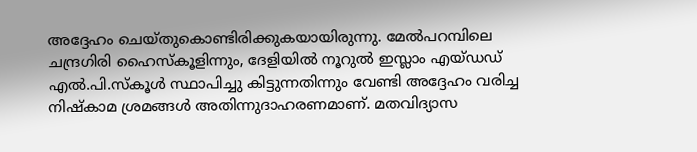അദ്ദേഹം ചെയ്തുകൊണ്ടിരിക്കുകയായിരുന്നു. മേല്‍പറമ്പിലെ ചന്ദ്രഗിരി ഹൈസ്‌കൂളിന്നും, ദേളിയില്‍ നൂറുല്‍ ഇസ്ലാം എയ്ഡഡ് എല്‍.പി.സ്‌കൂള്‍ സ്ഥാപിച്ചു കിട്ടുന്നതിന്നും വേണ്ടി അദ്ദേഹം വരിച്ച നിഷ്‌കാമ ശ്രമങ്ങള്‍ അതിന്നുദാഹരണമാണ്. മതവിദ്യാസ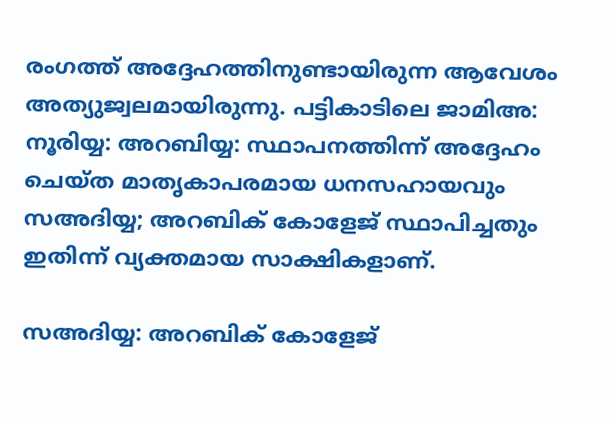രംഗത്ത് അദ്ദേഹത്തിനുണ്ടായിരുന്ന ആവേശം അത്യുജ്വലമായിരുന്നു. പട്ടികാടിലെ ജാമിഅ: നൂരിയ്യ: അറബിയ്യ: സ്ഥാപനത്തിന്ന് അദ്ദേഹം ചെയ്ത മാതൃകാപരമായ ധനസഹായവും സഅദിയ്യ; അറബിക് കോളേജ് സ്ഥാപിച്ചതും ഇതിന്ന് വ്യക്തമായ സാക്ഷികളാണ്.

സഅദിയ്യ: അറബിക് കോളേജ്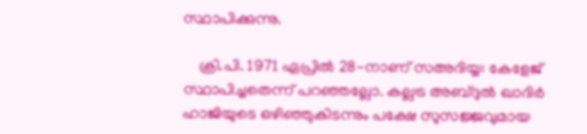സ്ഥാപിക്കുന്നു.

    ക്രി.പി. 1971 ഏപ്രില്‍ 28-നാണ് സഅദിയ്യ: കേളേജ് സ്ഥാപിച്ചതെന്ന് പറഞ്ഞല്ലോ. കല്ലട്ര അബ്ദുല്‍ ഖാദിര്‍ ഹാജിയുടെ ഒഴിഞ്ഞുകിടന്നും പക്ഷേ സുസജ്ജവുമായ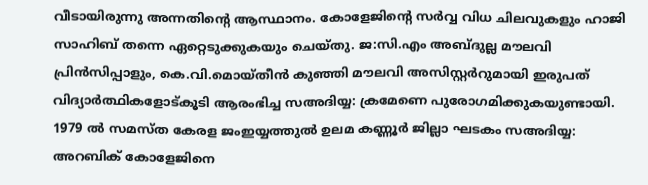വീടായിരുന്നു അന്നതിന്റെ ആസ്ഥാനം. കോളേജിന്റെ സര്‍വ്വ വിധ ചിലവുകളും ഹാജി സാഹിബ് തന്നെ ഏറ്റെടുക്കുകയും ചെയ്തു. ജ:സി.എം അബ്ദുല്ല മൗലവി പ്രിന്‍സിപ്പാളും, കെ.വി.മൊയ്തീന്‍ കുഞ്ഞി മൗലവി അസിസ്റ്റര്‍റുമായി ഇരുപത് വിദ്യാര്‍ത്ഥികളോട്കൂടി ആരംഭിച്ച സഅദിയ്യ: ക്രമേണെ പുരോഗമിക്കുകയുണ്ടായി. 1979 ല്‍ സമസ്ത കേരള ജംഇയ്യത്തുല്‍ ഉലമ കണ്ണൂര്‍ ജില്ലാ ഘടകം സഅദിയ്യ: അറബിക് കോളേജിനെ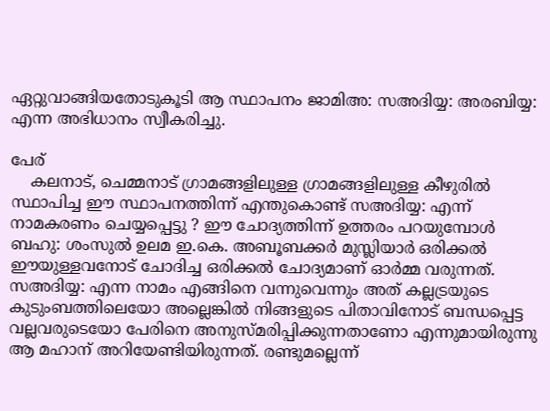ഏറ്റുവാങ്ങിയതോടുകൂടി ആ സ്ഥാപനം ജാമിഅ: സഅദിയ്യ: അരബിയ്യ: എന്ന അഭിധാനം സ്വീകരിച്ചു.

പേര്
    കലനാട്, ചെമ്മനാട് ഗ്രാമങ്ങളിലുള്ള ഗ്രാമങ്ങളിലുള്ള കീഴുരില്‍ സ്ഥാപിച്ച ഈ സ്ഥാപനത്തിന്ന് എന്തുകൊണ്ട് സഅദിയ്യ: എന്ന് നാമകരണം ചെയ്യപ്പെട്ടു ? ഈ ചോദ്യത്തിന്ന് ഉത്തരം പറയുമ്പോള്‍ ബഹു: ശംസുല്‍ ഉലമ ഇ.കെ. അബൂബക്കര്‍ മുസ്ലിയാര്‍ ഒരിക്കല്‍ ഈയുള്ളവനോട് ചോദിച്ച ഒരിക്കല്‍ ചോദ്യമാണ് ഓര്‍മ്മ വരുന്നത്. സഅദിയ്യ: എന്ന നാമം എങ്ങിനെ വന്നുവെന്നും അത് കല്ലട്രയുടെ കുടുംബത്തിലെയോ അല്ലെങ്കില്‍ നിങ്ങളുടെ പിതാവിനോട് ബന്ധപ്പെട്ട വല്ലവരുടെയോ പേരിനെ അനുസ്മരിപ്പിക്കുന്നതാണോ എന്നുമായിരുന്നു ആ മഹാന് അറിയേണ്ടിയിരുന്നത്. രണ്ടുമല്ലെന്ന്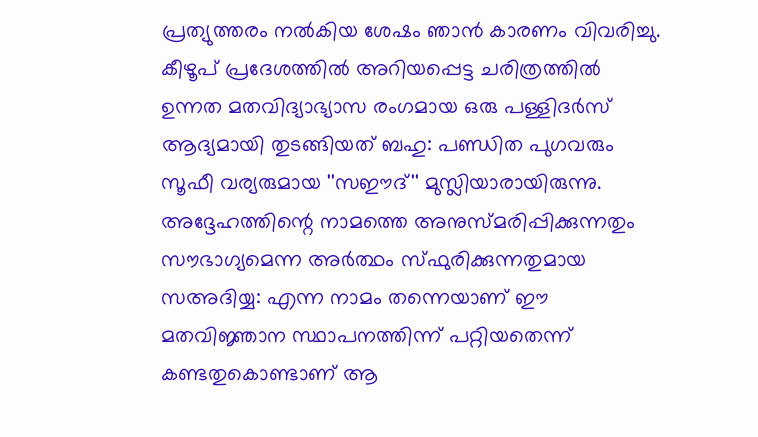പ്രത്യുത്തരം നല്‍കിയ ശേഷം ഞാന്‍ കാരണം വിവരിച്ചു. കീഴൂപ് പ്രദേശത്തില്‍ അറിയപ്പെട്ട ചരിത്രത്തില്‍ ഉന്നത മതവിദ്യാഭ്യാസ രംഗമായ ഒരു പള്ളിദര്‍സ് ആദ്യമായി തുടങ്ങിയത് ബഹു: പണ്ഡിത പുഗവരും സൂഫീ വര്യരുമായ ''സഈദ്'' മുസ്ലിയാരായിരുന്നു. അദ്ദേഹത്തിന്റെ നാമത്തെ അനുസ്മരിപ്പിക്കുന്നതും സൗഭാഗ്യമെന്ന അര്‍ത്ഥം സ്ഫുരിക്കുന്നതുമായ സഅദിയ്യ: എന്ന നാമം തന്നെയാണ് ഈ മതവിജ്ഞാന സ്ഥാപനത്തിന്ന് പറ്റിയതെന്ന് കണ്ടതുകൊണ്ടാണ് ആ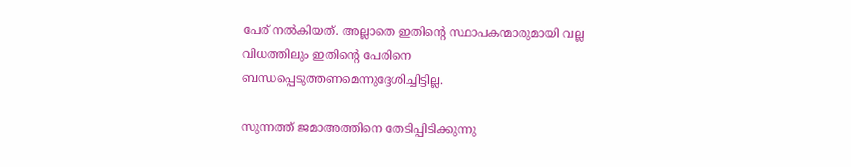പേര് നല്‍കിയത്. അല്ലാതെ ഇതിന്റെ സ്ഥാപകന്മാരുമായി വല്ല വിധത്തിലും ഇതിന്റെ പേരിനെ ബന്ധപ്പെടുത്തണമെന്നുദ്ദേശിച്ചിട്ടില്ല.

സുന്നത്ത് ജമാഅത്തിനെ തേടിപ്പിടിക്കുന്നു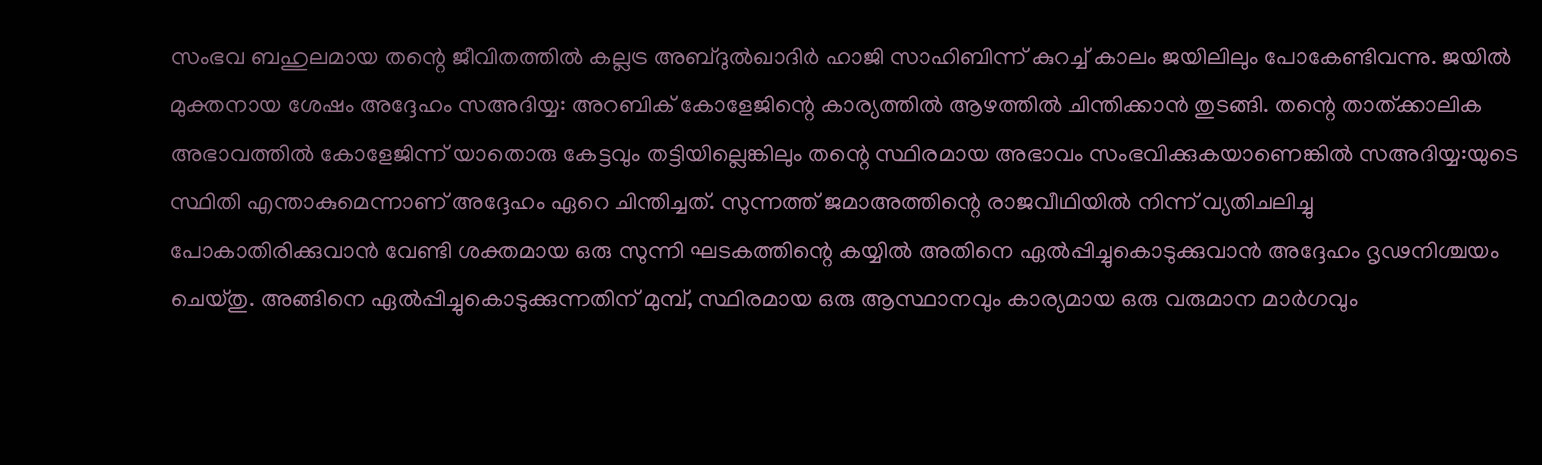സംഭവ ബഹുലമായ തന്റെ ജീവിതത്തില്‍ കല്ലട്ര അബ്ദുല്‍ഖാദിര്‍ ഹാജി സാഹിബിന്ന് കുറച്ച് കാലം ജയിലിലും പോകേണ്ടിവന്നു. ജയില്‍ മുക്തനായ ശേഷം അദ്ദേഹം സഅദിയ്യ: അറബിക് കോളേജിന്റെ കാര്യത്തില്‍ ആഴത്തില്‍ ചിന്തിക്കാന്‍ തുടങ്ങി. തന്റെ താത്ക്കാലിക അഭാവത്തില്‍ കോളേജിന്ന് യാതൊരു കേട്ടവും തട്ടിയില്ലെങ്കിലും തന്റെ സ്ഥിരമായ അഭാവം സംഭവിക്കുകയാണെങ്കില്‍ സഅദിയ്യ:യുടെ സ്ഥിതി എന്താകുമെന്നാണ് അദ്ദേഹം ഏറെ ചിന്തിച്ചത്. സുന്നത്ത് ജമാഅത്തിന്റെ രാജവീഥിയില്‍ നിന്ന് വ്യതിചലിച്ചു പോകാതിരിക്കുവാന്‍ വേണ്ടി ശക്തമായ ഒരു സുന്നി ഘടകത്തിന്റെ കയ്യില്‍ അതിനെ ഏല്‍പ്പിച്ചുകൊടുക്കുവാന്‍ അദ്ദേഹം ദൃഢനിശ്ചയം ചെയ്തു. അങ്ങിനെ ഏല്‍പ്പിച്ചുകൊടുക്കുന്നതിന് മുമ്പ്, സ്ഥിരമായ ഒരു ആസ്ഥാനവും കാര്യമായ ഒരു വരുമാന മാര്‍ഗവും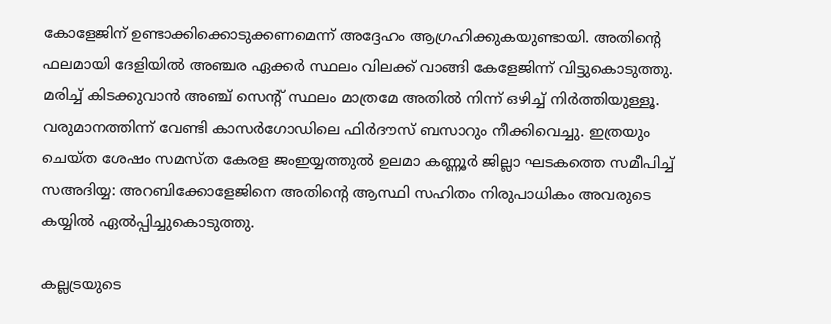കോളേജിന് ഉണ്ടാക്കിക്കൊടുക്കണമെന്ന് അദ്ദേഹം ആഗ്രഹിക്കുകയുണ്ടായി. അതിന്റെ ഫലമായി ദേളിയില്‍ അഞ്ചര ഏക്കര്‍ സ്ഥലം വിലക്ക് വാങ്ങി കേളേജിന്ന് വിട്ടുകൊടുത്തു. മരിച്ച് കിടക്കുവാന്‍ അഞ്ച് സെന്റ് സ്ഥലം മാത്രമേ അതില്‍ നിന്ന് ഒഴിച്ച് നിര്‍ത്തിയുള്ളൂ. വരുമാനത്തിന്ന് വേണ്ടി കാസര്‍ഗോഡിലെ ഫിര്‍ദൗസ് ബസാറും നീക്കിവെച്ചു. ഇത്രയും ചെയ്ത ശേഷം സമസ്ത കേരള ജംഇയ്യത്തുല്‍ ഉലമാ കണ്ണൂര്‍ ജില്ലാ ഘടകത്തെ സമീപിച്ച് സഅദിയ്യ: അറബിക്കോളേജിനെ അതിന്റെ ആസ്ഥി സഹിതം നിരുപാധികം അവരുടെ കയ്യില്‍ ഏല്‍പ്പിച്ചുകൊടുത്തു.

കല്ലട്രയുടെ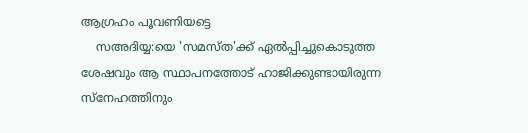ആഗ്രഹം പൂവണിയട്ടെ
    സഅദിയ്യ:യെ 'സമസ്ത'ക്ക് ഏല്‍പ്പിച്ചുകൊടുത്ത ശേഷവും ആ സ്ഥാപനത്തോട് ഹാജിക്കുണ്ടായിരുന്ന സ്‌നേഹത്തിനും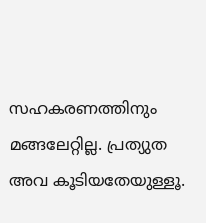സഹകരണത്തിനും മങ്ങലേറ്റില്ല. പ്രത്യുത അവ കൂടിയതേയുള്ളൂ.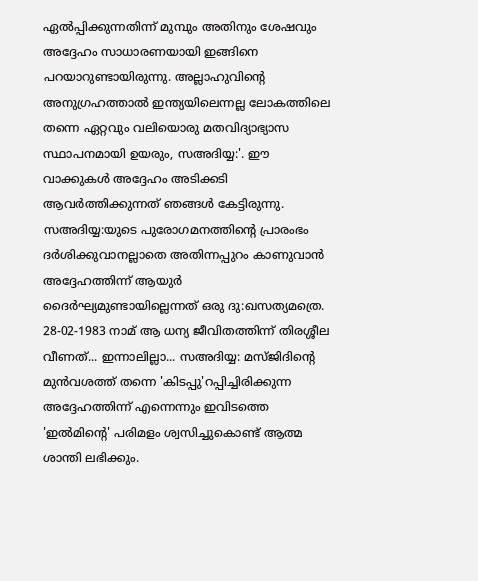ഏല്‍പ്പിക്കുന്നതിന്ന് മുമ്പും അതിനും ശേഷവും അദ്ദേഹം സാധാരണയായി ഇങ്ങിനെ പറയാറുണ്ടായിരുന്നു. അല്ലാഹുവിന്റെ അനുഗ്രഹത്താല്‍ ഇന്ത്യയിലെന്നല്ല ലോകത്തിലെ തന്നെ ഏറ്റവും വലിയൊരു മതവിദ്യാഭ്യാസ സ്ഥാപനമായി ഉയരും, സഅദിയ്യ:'. ഈ വാക്കുകള്‍ അദ്ദേഹം അടിക്കടി ആവര്‍ത്തിക്കുന്നത് ഞങ്ങള്‍ കേട്ടിരുന്നു. സഅദിയ്യ:യുടെ പുരോഗമനത്തിന്റെ പ്രാരംഭം ദര്‍ശിക്കുവാനല്ലാതെ അതിന്നപ്പുറം കാണുവാന്‍ അദ്ദേഹത്തിന്ന് ആയുര്‍ ദൈര്‍ഘ്യമുണ്ടായില്ലെന്നത് ഒരു ദു:ഖസത്യമത്രെ. 28-02-1983 നാമ് ആ ധന്യ ജീവിതത്തിന്ന് തിരശ്ശീല വീണത്... ഇന്നാലില്ലാ... സഅദിയ്യ: മസ്ജിദിന്റെ മുന്‍വശത്ത് തന്നെ 'കിടപ്പു'റപ്പിച്ചിരിക്കുന്ന അദ്ദേഹത്തിന്ന് എന്നെന്നും ഇവിടത്തെ 'ഇല്‍മിന്റെ' പരിമളം ശ്വസിച്ചുകൊണ്ട് ആത്മ ശാന്തി ലഭിക്കും.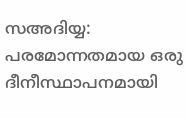സഅദിയ്യ: പരമോന്നതമായ ഒരു ദീനീസ്ഥാപനമായി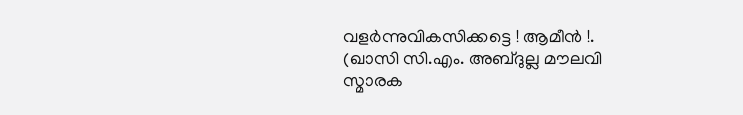വളര്‍ന്നുവികസിക്കട്ടെ ! ആമീന്‍ !.
(ഖാസി സി.എം. അബ്ദുല്ല മൗലവി സ്മാരക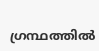ഗ്രന്ഥത്തില്‍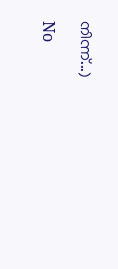നിന്ന്...)

No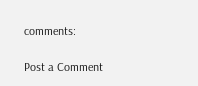comments:

Post a Comment